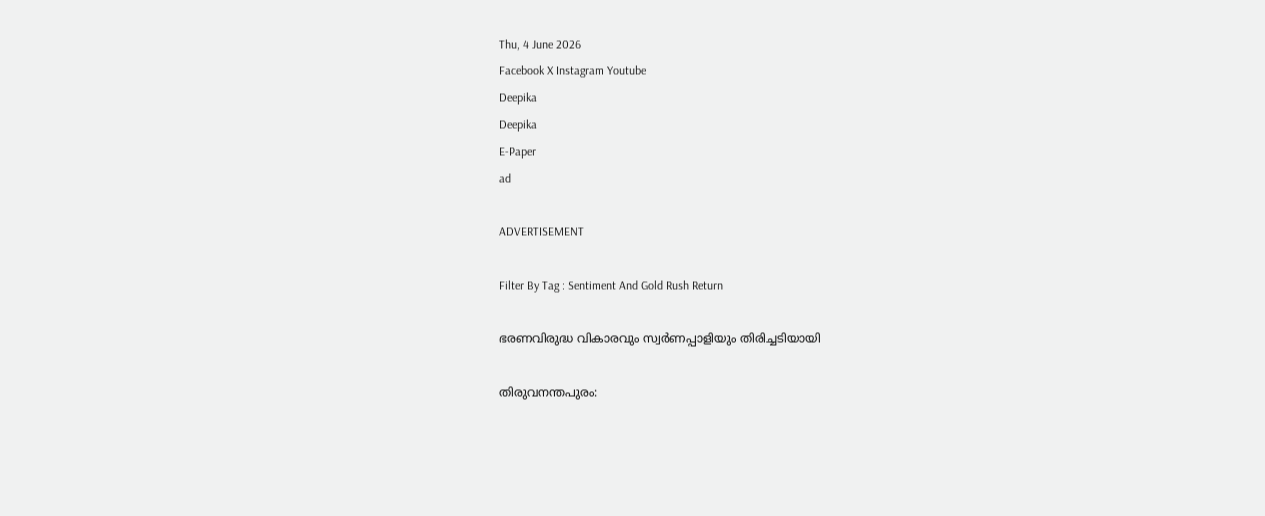Thu, 4 June 2026
Facebook X Instagram Youtube
Deepika
Deepika
E-Paper
ad

ADVERTISEMENT

Filter By Tag : Sentiment And Gold Rush Return

ഭരണവിരുദ്ധ വികാരവും സ്വര്‍ണപ്പാളിയും തിരിച്ചടിയായി

തിരുവനന്തപുരം: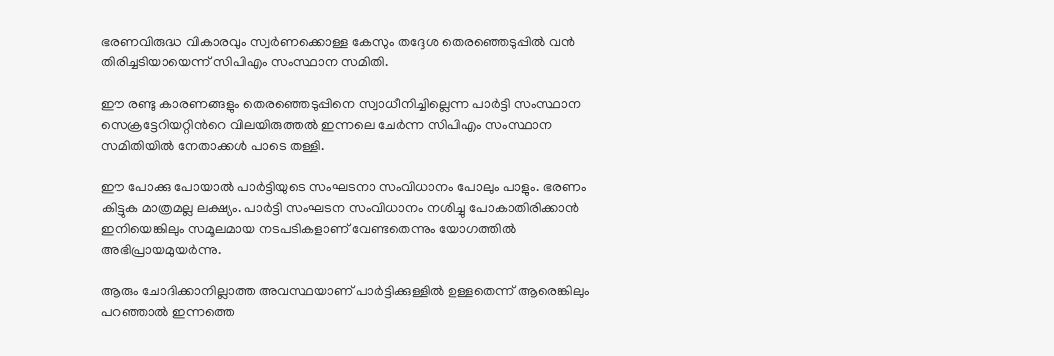ഭരണവിരുദ്ധ വികാരവും സ്വര്‍ണക്കൊള്ള കേസും തദ്ദേശ തെരഞ്ഞെടുപ്പില്‍ വന്‍ തിരിച്ചടിയായെന്ന് സിപിഎം സംസ്ഥാന സമിതി.

ഈ രണ്ടു കാരണങ്ങളും തെരഞ്ഞെടുപ്പിനെ സ്വാധീനിച്ചില്ലെന്ന പാര്‍ട്ടി സംസ്ഥാന സെക്രട്ടേറിയറ്റിന്‍റെ വിലയിരുത്തല്‍ ഇന്നലെ ചേര്‍ന്ന സിപിഎം സംസ്ഥാന സമിതിയില്‍ നേതാക്കള്‍ പാടെ തള്ളി.

ഈ പോക്കു പോയാല്‍ പാര്‍ട്ടിയുടെ സംഘടനാ സംവിധാനം പോലും പാളും. ഭരണം കിട്ടുക മാത്രമല്ല ലക്ഷ്യം. പാര്‍ട്ടി സംഘടന സംവിധാനം നശിച്ചു പോകാതിരിക്കാന്‍ ഇനിയെങ്കിലും സമൂലമായ നടപടികളാണ് വേണ്ടതെന്നും യോഗത്തില്‍ അഭിപ്രായമുയര്‍ന്നു.

ആരും ചോദിക്കാനില്ലാത്ത അവസ്ഥയാണ് പാര്‍ട്ടിക്കുള്ളില്‍ ഉള്ളതെന്ന് ആരെങ്കിലും പറഞ്ഞാല്‍ ഇന്നത്തെ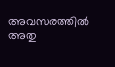അവസരത്തില്‍ അതു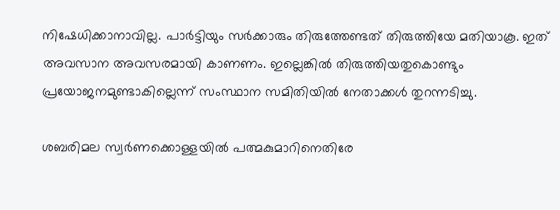നിഷേധിക്കാനാവില്ല. പാര്‍ട്ടിയും സര്‍ക്കാരും തിരുത്തേണ്ടത് തിരുത്തിയേ മതിയാകൂ. ഇത് അവസാന അവസരമായി കാണണം. ഇല്ലെങ്കില്‍ തിരുത്തിയതുകൊണ്ടും പ്രയോജനമുണ്ടാകില്ലെന്ന് സംസ്ഥാന സമിതിയില്‍ നേതാക്കള്‍ തുറന്നടിച്ചു.

ശബരിമല സ്വര്‍ണക്കൊള്ളയില്‍ പത്മകുമാറിനെതിരേ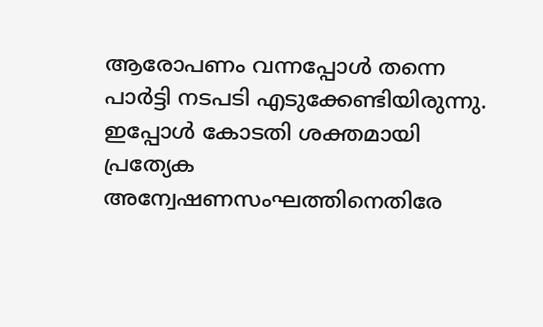ആരോപണം വന്നപ്പോള്‍ തന്നെ പാര്‍ട്ടി നടപടി എടുക്കേണ്ടിയിരുന്നു. ഇപ്പോള്‍ കോടതി ശക്തമായി പ്രത്യേക അന്വേഷണസംഘത്തിനെതിരേ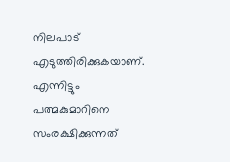നിലപാട് എടുത്തിരിക്കുകയാണ്. എന്നിട്ടും പത്മകുമാറിനെ സംരക്ഷിക്കുന്നത്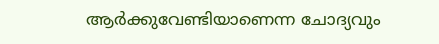ആര്‍ക്കുവേണ്ടിയാണെന്ന ചോദ്യവും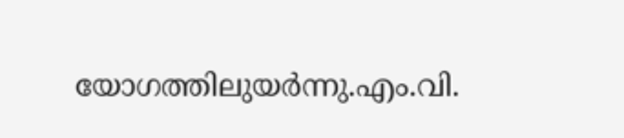യോഗത്തിലുയര്‍ന്നു.എം.വി.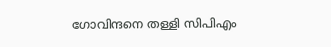ഗോവിന്ദനെ തള്ളി സിപിഎം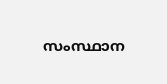സംസ്ഥാന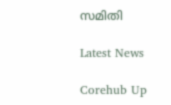സമിതി

Latest News

Corehub Up